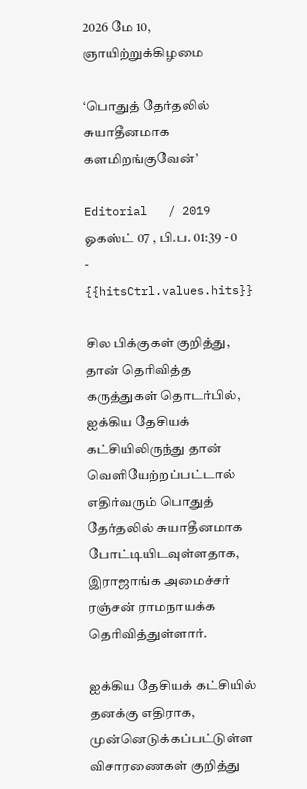2026 மே 10, ஞாயிற்றுக்கிழமை

‘பொதுத் தேர்தலில் சுயாதீனமாக களமிறங்குவேன்’

Editorial   / 2019 ஓகஸ்ட் 07 , பி.ப. 01:39 - 0     - {{hitsCtrl.values.hits}}

சில பிக்குகள் குறித்து, தான் தெரிவித்த கருத்துகள் தொடர்பில், ஐக்கிய தேசியக் கட்சியிலிருந்து தான் வெளியேற்றப்பட்டால் எதிர்வரும் பொதுத் தேர்தலில் சுயாதீனமாக போட்டியிடவுள்ளதாக, இராஜாங்க அமைச்சர் ரஞ்சன் ராமநாயக்க தெரிவித்துள்ளார்.

ஐக்கிய தேசியக் கட்சியில் தனக்கு எதிராக, முன்னெடுக்கப்பட்டுள்ள விசாரணைகள் குறித்து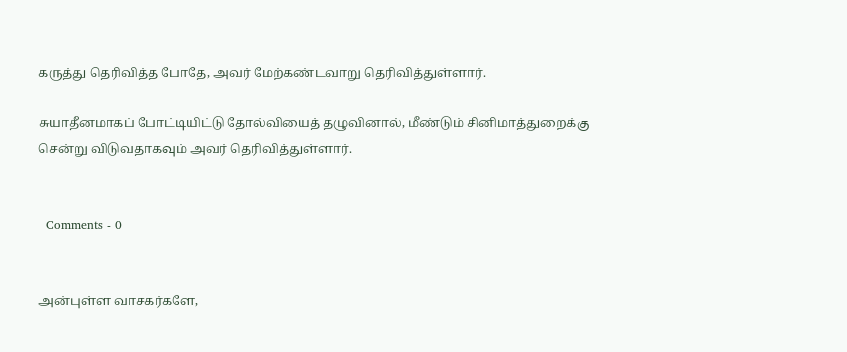கருத்து தெரிவித்த போதே, அவர் மேற்கண்டவாறு தெரிவித்துள்ளார்.

சுயாதீனமாகப் போட்டியிட்டு தோல்வியைத் தழுவினால், மீண்டும் சினிமாத்துறைக்கு சென்று விடுவதாகவும் அவர் தெரிவித்துள்ளார்.


  Comments - 0


அன்புள்ள வாசகர்களே,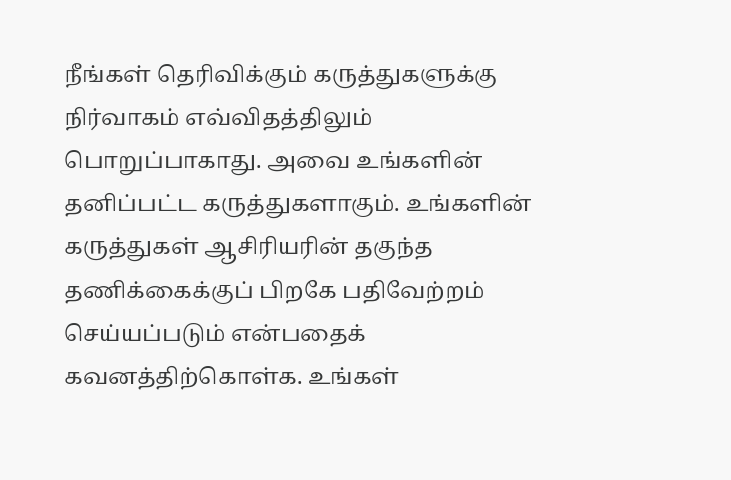நீங்கள் தெரிவிக்கும் கருத்துகளுக்கு நிர்வாகம் எவ்விதத்திலும் பொறுப்பாகாது. அவை உங்களின் தனிப்பட்ட கருத்துகளாகும். உங்களின் கருத்துகள் ஆசிரியரின் தகுந்த தணிக்கைக்குப் பிறகே பதிவேற்றம் செய்யப்படும் என்பதைக் கவனத்திற்கொள்க. உங்கள்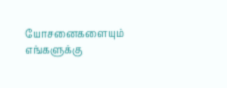யோசனைகளையும் எங்களுக்கு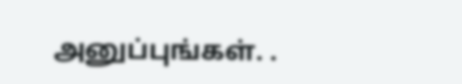அனுப்புங்கள். .